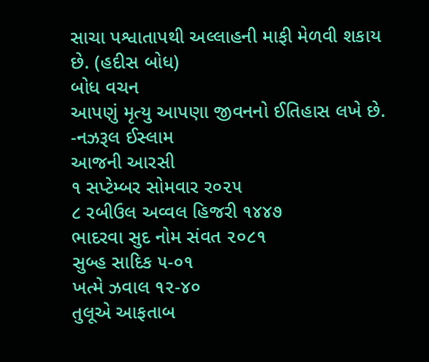સાચા પશ્વાતાપથી અલ્લાહની માફી મેળવી શકાય છે. (હદીસ બોધ)
બોધ વચન
આપણું મૃત્યુ આપણા જીવનનો ઈતિહાસ લખે છે. -નઝરૂલ ઈસ્લામ
આજની આરસી
૧ સપ્ટેમ્બર સોમવાર ર૦૨૫
૮ રબીઉલ અવ્વલ હિજરી ૧૪૪૭
ભાદરવા સુદ નોમ સંવત ૨૦૮૧
સુબ્હ સાદિક ૫-૦૧
ખત્મે ઝવાલ ૧૨-૪૦
તુલૂએ આફતાબ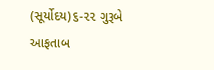(સૂર્યોદય)૬-૨૨ ગુરૂબે આફતાબ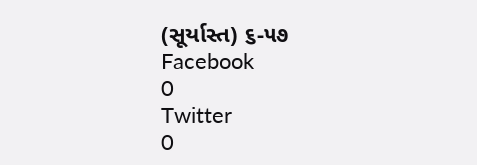(સૂર્યાસ્ત) ૬-૫૭
Facebook
0
Twitter
0